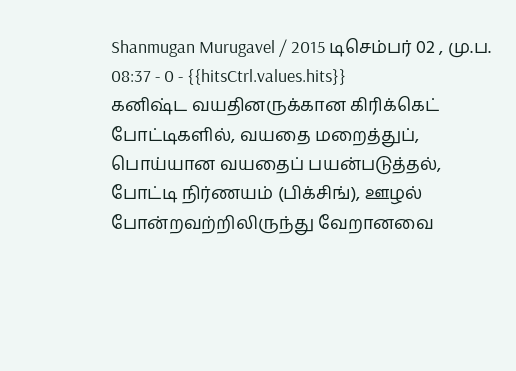Shanmugan Murugavel / 2015 டிசெம்பர் 02 , மு.ப. 08:37 - 0 - {{hitsCtrl.values.hits}}
கனிஷ்ட வயதினருக்கான கிரிக்கெட் போட்டிகளில், வயதை மறைத்துப், பொய்யான வயதைப் பயன்படுத்தல், போட்டி நிர்ணயம் (பிக்சிங்), ஊழல் போன்றவற்றிலிருந்து வேறானவை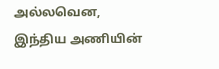அல்லவென, இந்திய அணியின்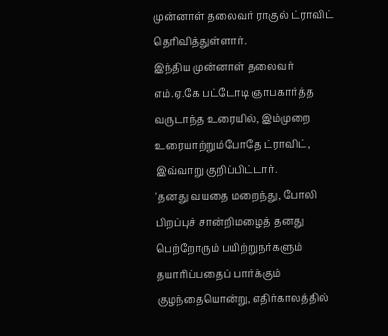முன்னாள் தலைவர் ராகுல் ட்ராவிட் தெரிவித்துள்ளார்.
இந்திய முன்னாள் தலைவர் எம்.ஏ.கே பட்டோடி ஞாபகார்த்த வருடாந்த உரையில், இம்முறை உரையாற்றும்போதே ட்ராவிட், இவ்வாறு குறிப்பிட்டார்.
'தனது வயதை மறைந்து, போலி பிறப்புச் சான்றிமழைத் தனது பெற்றோரும் பயிற்றுநர்களும் தயாரிப்பதைப் பார்க்கும் குழந்தையொன்று, எதிர்காலத்தில்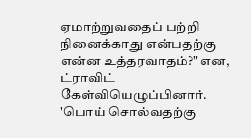ஏமாற்றுவதைப் பற்றி நினைக்காது என்பதற்கு என்ன உத்தரவாதம்?" என, ட்ராவிட் கேள்வியெழுப்பினார்.
'பொய் சொல்வதற்கு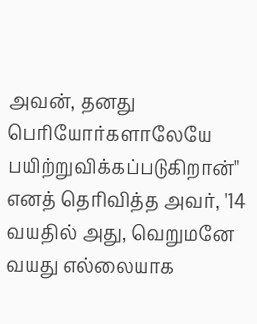அவன், தனது பெரியோர்களாலேயே பயிற்றுவிக்கப்படுகிறான்" எனத் தெரிவித்த அவர், '14 வயதில் அது, வெறுமனே வயது எல்லையாக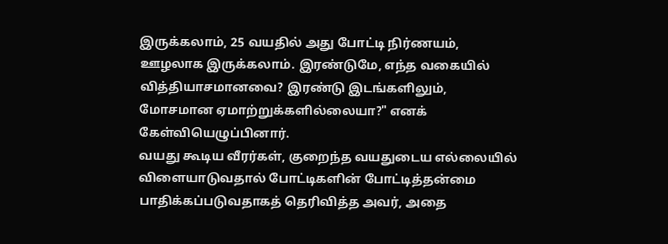இருக்கலாம், 25 வயதில் அது போட்டி நிர்ணயம், ஊழலாக இருக்கலாம். இரண்டுமே, எந்த வகையில் வித்தியாசமானவை? இரண்டு இடங்களிலும், மோசமான ஏமாற்றுக்களில்லையா?" எனக் கேள்வியெழுப்பினார்.
வயது கூடிய வீரர்கள், குறைந்த வயதுடைய எல்லையில் விளையாடுவதால் போட்டிகளின் போட்டித்தன்மை பாதிக்கப்படுவதாகத் தெரிவித்த அவர், அதை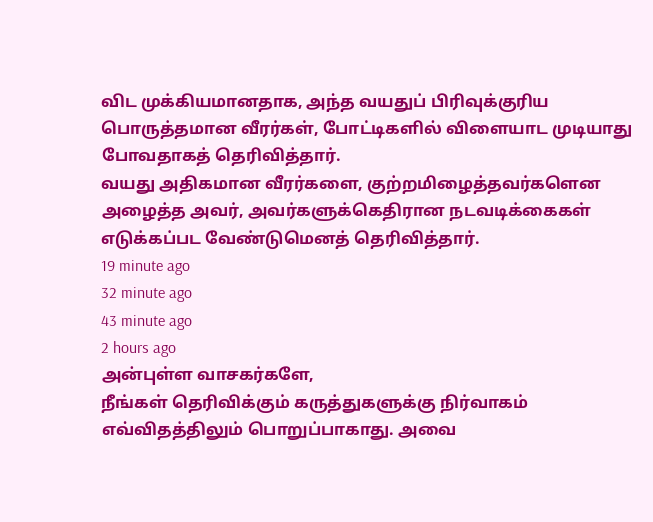விட முக்கியமானதாக, அந்த வயதுப் பிரிவுக்குரிய பொருத்தமான வீரர்கள், போட்டிகளில் விளையாட முடியாது போவதாகத் தெரிவித்தார்.
வயது அதிகமான வீரர்களை, குற்றமிழைத்தவர்களென அழைத்த அவர், அவர்களுக்கெதிரான நடவடிக்கைகள் எடுக்கப்பட வேண்டுமெனத் தெரிவித்தார்.
19 minute ago
32 minute ago
43 minute ago
2 hours ago
அன்புள்ள வாசகர்களே,
நீங்கள் தெரிவிக்கும் கருத்துகளுக்கு நிர்வாகம் எவ்விதத்திலும் பொறுப்பாகாது. அவை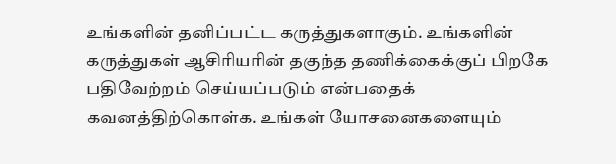உங்களின் தனிப்பட்ட கருத்துகளாகும். உங்களின் கருத்துகள் ஆசிரியரின் தகுந்த தணிக்கைக்குப் பிறகே பதிவேற்றம் செய்யப்படும் என்பதைக் கவனத்திற்கொள்க. உங்கள் யோசனைகளையும்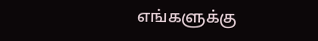எங்களுக்கு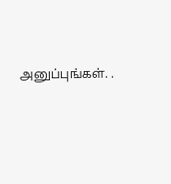அனுப்புங்கள். .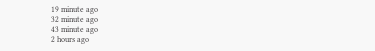19 minute ago
32 minute ago
43 minute ago
2 hours ago